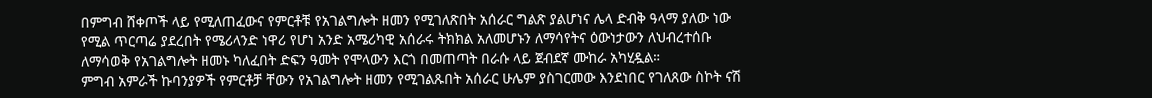በምግብ ሸቀጦች ላይ የሚለጠፈውና የምርቶቹ የአገልግሎት ዘመን የሚገለጽበት አሰራር ግልጽ ያልሆነና ሌላ ድብቅ ዓላማ ያለው ነው የሚል ጥርጣሬ ያደረበት የሜሪላንድ ነዋሪ የሆነ አንድ አሜሪካዊ አሰራሩ ትክክል አለመሆኑን ለማሳየትና ዕውነታውን ለህብረተሰቡ ለማሳወቅ የአገልግሎት ዘመኑ ካለፈበት ድፍን ዓመት የሞላውን እርጎ በመጠጣት በራሱ ላይ ጀብደኛ ሙከራ አካሂዷል።
ምግብ አምራች ኩባንያዎች የምርቶቻ ቸውን የአገልግሎት ዘመን የሚገልጹበት አሰራር ሁሌም ያስገርመው እንደነበር የገለጸው ስኮት ናሽ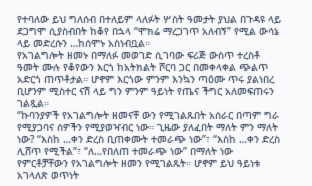የተባለው ይህ ግለሰብ በተለይም ላለፉት ሦስት ዓመታት ያህል በጉዳዩ ላይ ደጋግሞ ሲያስብበት ከቆየ በኋላ “ሞክሬ ማረጋገጥ አለብኝ” የሚል ውሳኔ ላይ መድረሱን …ከሰሞኑ አስነብቧል።
የአገልግሎት ዘመኑ በማለፉ መወገድ ሲገባው ፍሪጅ ውስጥ ተረስቶ ዓመት ሙሉ የቆየውን እርጎ ከአትክልት ሾርባ ጋር በመቀላቀል ጭልጥ አድርጎ ጠጥቶታል። ሆኖም እርጎው ምንም እንኳን ጣዕሙ ጥሩ ያልነበረ ቢሆንም ሚስተር ናሽ ላይ ግን ምንም ዓይነት የጤና ችግር አለመፍጠሩን ገልጿል።
“ኩባንያዎች የአገልግሎት ዘመናቸ ውን የሚገልጹበት አሰራር በጣም ግራ የሚያጋባና ሰዎችን የሚያወዣብር ነው። ጊዜው ያለፈበት ማለት ምን ማለት ነው? “እስከ …ቀን ድረስ ቢጠቀሙት ተመራጭ ነው”፣ “እስከ …ቀን ድረስ ሊሸጥ የሚችል”፣ “ለ…የበለጠ ተመራጭ ነው” በማለት ነው የምርቶቻቸውን የአገልግሎት ዘመን የሚገልጹት። ሆኖም ይህ ዓይነቱ አገላለጽ ወጥነት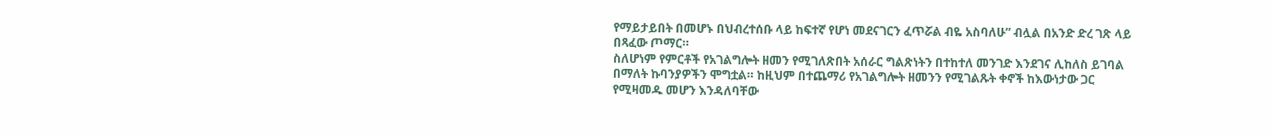የማይታይበት በመሆኑ በህብረተሰቡ ላይ ከፍተኛ የሆነ መደናገርን ፈጥሯል ብዬ አስባለሁ” ብሏል በአንድ ድረ ገጽ ላይ በጻፈው ጦማር።
ስለሆነም የምርቶች የአገልግሎት ዘመን የሚገለጽበት አሰራር ግልጽነትን በተከተለ መንገድ እንደገና ሊከለስ ይገባል በማለት ኩባንያዎችን ሞግቷል። ከዚህም በተጨማሪ የአገልግሎት ዘመንን የሚገልጹት ቀኖች ከእውነታው ጋር የሚዛመዱ መሆን እንዳለባቸው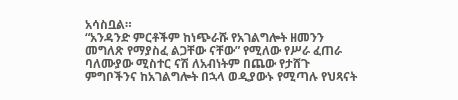አሳስቧል።
“አንዳንድ ምርቶችም ከነጭራሹ የአገልግሎት ዘመንን መግለጽ የማያስፈ ልጋቸው ናቸው” የሚለው የሥራ ፈጠራ ባለሙያው ሚስተር ናሽ ለአብነትም በጨው የታሸጉ ምግቦችንና ከአገልግሎት በኋላ ወዲያውኑ የሚጣሉ የህጻናት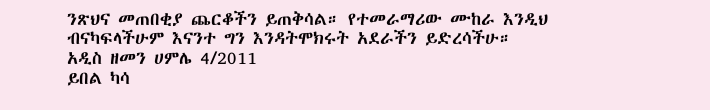ንጽህና መጠበቂያ ጨርቆችን ይጠቅሳል። የተመራማሪው ሙከራ እንዲህ ብናካፍላችሁም እናንተ ግን እንዳትሞክሩት አደራችን ይድረሳችሁ።
አዲስ ዘመን ሀምሌ 4/2011
ይበል ካሳ